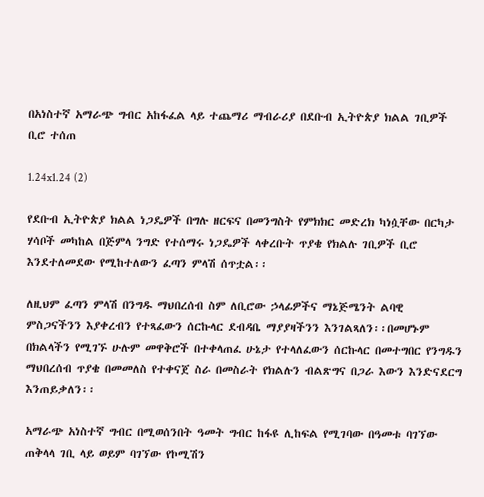በአነስተኛ አማራጭ ግብር አከፋፈል ላይ ተጨማሪ ማብራሪያ በደቡብ ኢትዮጵያ ክልል ገቢዎች ቢሮ ተሰጠ

1.24x1.24 (2)

የደቡብ ኢትዮጵያ ክልል ነጋዴዎች በግሉ ዘርፍና በመንግስት የምክክር መድረክ ካነሷቸው በርካታ ሃሳቦች መካከል በጅምላ ንግድ የተሰማሩ ነጋዴዎች ላቀረቡት ጥያቄ የክልሉ ገቢዎች ቢሮ እንደተለመደው የሚከተለውን ፈጣን ምላሽ ሰጥቷል፡፡

ለዚህም ፈጣን ምላሽ በንግዱ ማህበረሰብ ስም ለቢሮው ኃላፊዎችና ማኔጅሜንት ልባዊ ምስጋናችንን እያቀረብን የተጻፈውን ሰርኩላር ደብዳቤ ማያያዛችንን እንገልጻለን፡፡በመሆኑም በክልላችን የሚገኙ ሁሉም መዋቅሮች በተቀላጠፈ ሁኔታ የተላለፈውን ሰርኩላር በመተግበር የንግዱን ማህበረሰብ ጥያቄ በመመለስ የተቀናጀ ስራ በመስራት የክልሉን ብልጽግና በጋራ እውን እንድናደርግ እንጠይቃለን፡፡

አማራጭ አነስተኛ ግብር በሚወሰንበት ዓመት ግብር ከፋዩ ሊከፍል የሚገባው በዓመቱ ባገኘው ጠቅላላ ገቢ ላይ ወይም ባገኘው የኮሚሽን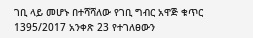ገቢ ላይ መሆኑ በተሻሻለው የገቢ ግብር አዋጅ ቁጥር 1395/2017 አንቀጽ 23 የተገለፀውን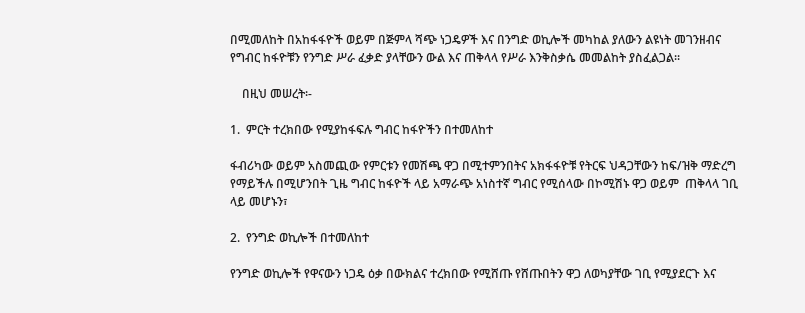በሚመለከት በአከፋፋዮች ወይም በጅምላ ሻጭ ነጋዴዎች እና በንግድ ወኪሎች መካከል ያለውን ልዩነት መገንዘብና የግብር ከፋዮቹን የንግድ ሥራ ፈቃድ ያላቸውን ውል እና ጠቅላላ የሥራ እንቅስቃሴ መመልከት ያስፈልጋል፡፡

    በዚህ መሠረት፡-

1.  ምርት ተረክበው የሚያከፋፍሉ ግብር ከፋዮችን በተመለከተ

ፋብሪካው ወይም አስመጪው የምርቱን የመሽጫ ዋጋ በሚተምንበትና አክፋፋዮቹ የትርፍ ህዳጋቸውን ከፍ/ዝቅ ማድረግ የማይችሉ በሚሆንበት ጊዜ ግብር ከፋዮች ላይ አማራጭ አነስተኛ ግብር የሚሰላው በኮሚሽኑ ዋጋ ወይም  ጠቅላላ ገቢ ላይ መሆኑን፣

2.  የንግድ ወኪሎች በተመለከተ

የንግድ ወኪሎች የዋናውን ነጋዴ ዕቃ በውክልና ተረክበው የሚሸጡ የሸጡበትን ዋጋ ለወካያቸው ገቢ የሚያደርጉ እና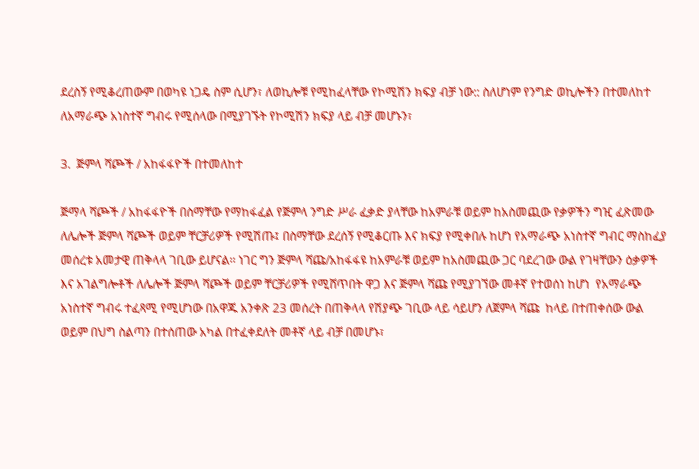ደረስኝ የሚቆረጠውም በወካዩ ነጋዴ ስም ሲሆን፣ ለወኪሎቹ የሚከፈላቸው የኮሚሽን ክፍያ ብቻ ነው:: ስለሆነም የንግድ ወኪሎችን በተመለከተ ለአማራጭ አነስተኛ ግብሩ የሚሰላው በሚያገኙት የኮሚሽን ክፍያ ላይ ብቻ መሆኑን፣

3.  ጅምላ ሻጮች / አከፋፋዮች በተመለከተ

ጅማላ ሻጮች / አከፋፋዮች በስማቸው የማከፋፈል የጅምላ ንግድ ሥራ ፈቃድ ያላቸው ከአምራቹ ወይም ከአስመጪው የቃዎችን ግዢ ፈጽመው ለሌሎች ጅምላ ሻጮች ወይም ቸርቻሪዎች የሚሽጡ፤ በስማቸው ደረሰኝ የሚቆርጡ እና ክፍያ የሚቀበሉ ከሆነ የአማራጭ አነስተኛ ግብር ማስከፈያ መሰረቱ አመታዊ ጠቅላላ ገቢው ይሆናል፡፡ ነገር ግን ጅምላ ሻጩ/አከፋፋዩ ከአምራቹ ወይም ከአስመጪው ጋር ባደረገው ውል የገዛቸውን ዕቃዎች እና አገልግሎቶች ለሌሎች ጅምላ ሻጮች ወይም ቸርቻሪዎች የሚሸጥበት ዋጋ እና ጅምላ ሻጩ የሚያገኘው መቶኛ የተወሰነ ከሆነ  የአማራጭ አነስተኛ ግብሩ ተፈጻሚ የሚሆነው በአዋጁ አንቀጽ 23 መሰረት በጠቅላላ የሽያጭ ገቢው ላይ ሳይሆን ለጀምላ ሻጩ  ከላይ በተጠቀሰው ውል ወይም በህግ ስልጣን በተሰጠው አካል በተፈቀደለት መቶኛ ላይ ብቻ በመሆኑ፣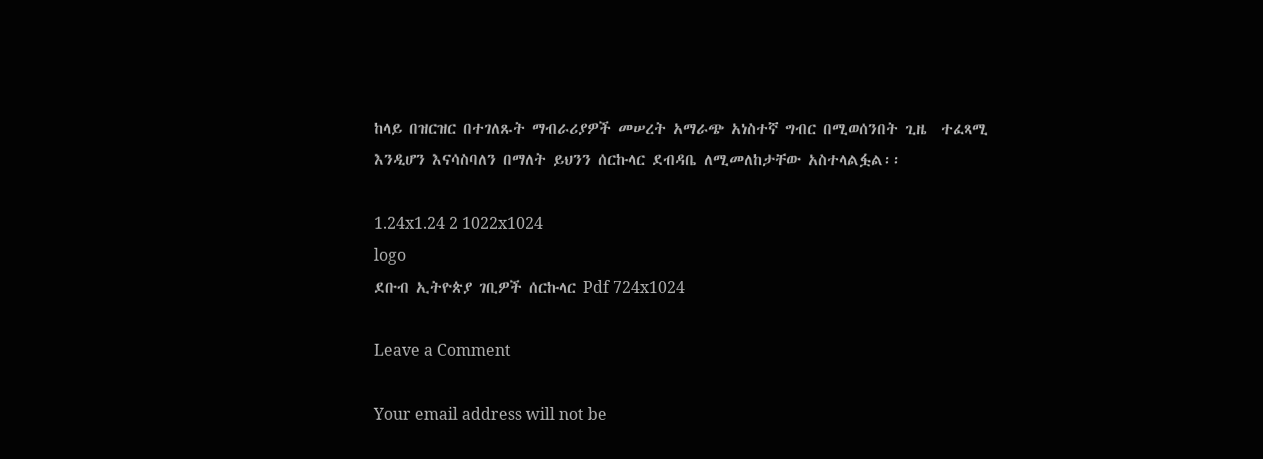ከላይ በዝርዝር በተገለጹት ማብራሪያዎች መሠረት አማራጭ አነስተኛ ግብር በሚወሰንበት ጊዜ  ተፈጻሚ እንዲሆን እናሳስባለን በማለት ይህንን ሰርኩላር ደብዳቤ ለሚመለከታቸው አስተላልፏል፡፡

1.24x1.24 2 1022x1024
logo
ደቡብ ኢትዮጵያ ገቢዎች ሰርኩላር Pdf 724x1024

Leave a Comment

Your email address will not be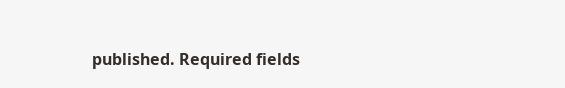published. Required fields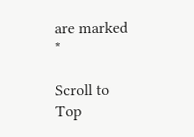are marked *

Scroll to Top